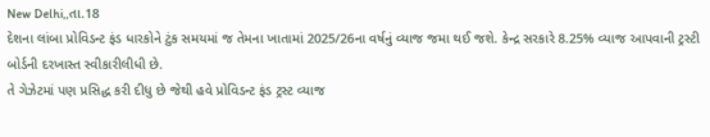New Delhi,,તા.18
દેશના લાંબા પ્રોવિડન્ટ ફંડ ધારકોને ટુંક સમયમાં જ તેમના ખાતામાં 2025/26ના વર્ષનું વ્યાજ જમા થઈ જશે. કેન્દ્ર સરકારે 8.25% વ્યાજ આપવાની ટ્રસ્ટી બોર્ડની દરખાસ્ત સ્વીકારીલીધી છે.
તે ગેઝેટમાં પણ પ્રસિદ્ધ કરી દીધુ છે જેથી હવે પ્રોવિડન્ટ ફંડ ટ્રસ્ટ વ્યાજ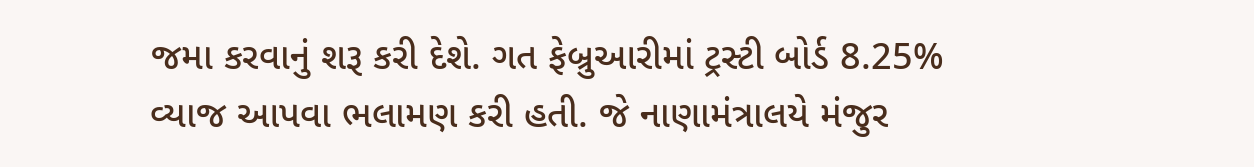જમા કરવાનું શરૂ કરી દેશે. ગત ફેબ્રુઆરીમાં ટ્રસ્ટી બોર્ડ 8.25% વ્યાજ આપવા ભલામણ કરી હતી. જે નાણામંત્રાલયે મંજુર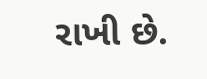રાખી છે.